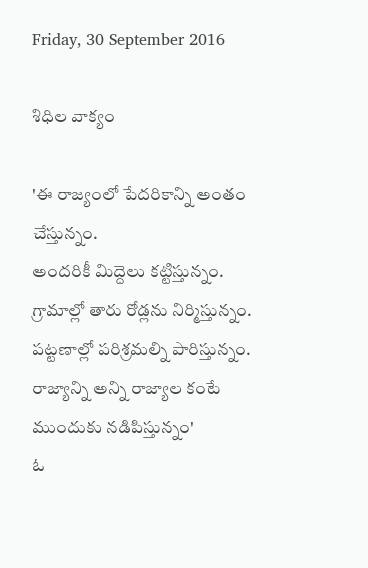Friday, 30 September 2016

శిధిల వాక్యం

'ఈ రాజ్యంలో పేదరికాన్ని అంతం చేస్తున్నం.
అందరికీ మిద్దెలు కట్టిస్తున్నం.
గ్రామాల్లో తారు రోడ్లను నిర్మిస్తున్నం.
పట్టణాల్లో పరిశ్రమల్ని పారిస్తున్నం.
రాజ్యాన్ని అన్ని రాజ్యాల కంటే ముందుకు నడిపిస్తున్నం'
ఓ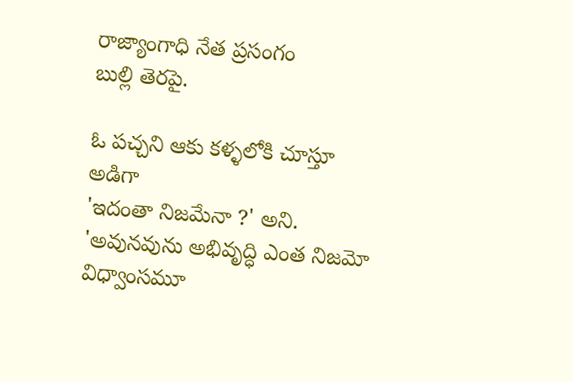రాజ్యాంగాధి నేత ప్రసంగం
బుల్లి తెరపై.

ఓ పచ్చని ఆకు కళ్ళలోకి చూస్తూ
అడిగా
'ఇదంతా నిజమేనా ?' అని.
'అవునవును అభివృద్ధి ఎంత నిజమో
విధ్వాంసమూ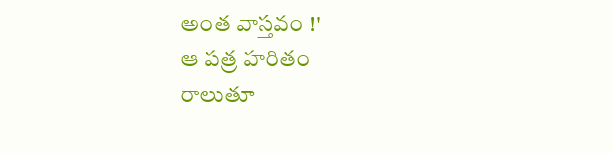అంత వాస్తవం !'
ఆ పత్ర హరితం
రాలుతూ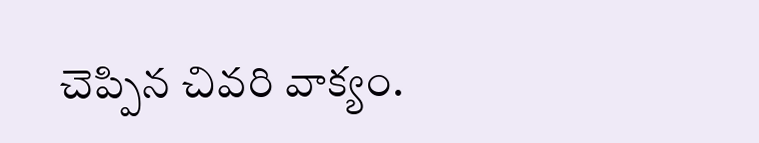చెప్పిన చివరి వాక్యం.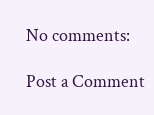No comments:

Post a Comment